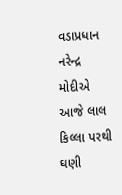વડાપ્રધાન નરેન્દ્ર મોદીએ આજે લાલ કિલ્લા પરથી ઘણી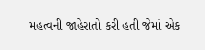મહત્વની જાહેરાતો કરી હતી જેમાં એક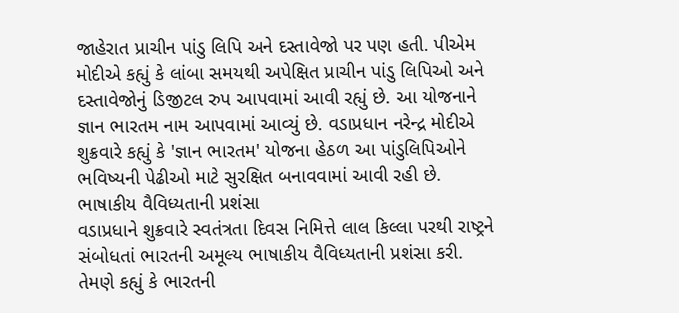જાહેરાત પ્રાચીન પાંડુ લિપિ અને દસ્તાવેજો પર પણ હતી. પીએમ મોદીએ કહ્યું કે લાંબા સમયથી અપેક્ષિત પ્રાચીન પાંડુ લિપિઓ અને દસ્તાવેજોનું ડિજીટલ રુપ આપવામાં આવી રહ્યું છે. આ યોજનાને જ્ઞાન ભારતમ નામ આપવામાં આવ્યું છે. વડાપ્રધાન નરેન્દ્ર મોદીએ શુક્રવારે કહ્યું કે 'જ્ઞાન ભારતમ' યોજના હેઠળ આ પાંડુલિપિઓને ભવિષ્યની પેઢીઓ માટે સુરક્ષિત બનાવવામાં આવી રહી છે.
ભાષાકીય વૈવિધ્યતાની પ્રશંસા
વડાપ્રધાને શુક્રવારે સ્વતંત્રતા દિવસ નિમિત્તે લાલ કિલ્લા પરથી રાષ્ટ્રને સંબોધતાં ભારતની અમૂલ્ય ભાષાકીય વૈવિધ્યતાની પ્રશંસા કરી. તેમણે કહ્યું કે ભારતની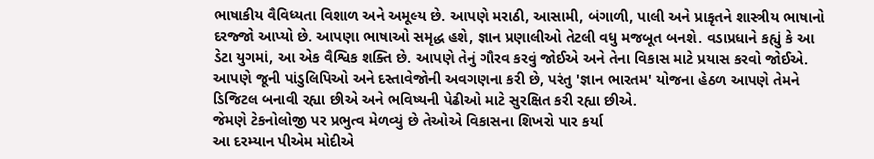ભાષાકીય વૈવિધ્યતા વિશાળ અને અમૂલ્ય છે. આપણે મરાઠી, આસામી, બંગાળી, પાલી અને પ્રાકૃતને શાસ્ત્રીય ભાષાનો દરજ્જો આપ્યો છે. આપણા ભાષાઓ સમૃદ્ધ હશે, જ્ઞાન પ્રણાલીઓ તેટલી વધુ મજબૂત બનશે. વડાપ્રધાને કહ્યું કે આ ડેટા યુગમાં, આ એક વૈશ્વિક શક્તિ છે. આપણે તેનું ગૌરવ કરવું જોઈએ અને તેના વિકાસ માટે પ્રયાસ કરવો જોઈએ. આપણે જૂની પાંડુલિપિઓ અને દસ્તાવેજોની અવગણના કરી છે, પરંતુ 'જ્ઞાન ભારતમ' યોજના હેઠળ આપણે તેમને ડિજિટલ બનાવી રહ્યા છીએ અને ભવિષ્યની પેઢીઓ માટે સુરક્ષિત કરી રહ્યા છીએ.
જેમણે ટેકનોલોજી પર પ્રભુત્વ મેળવ્યું છે તેઓએ વિકાસના શિખરો પાર કર્યા
આ દરમ્યાન પીએમ મોદીએ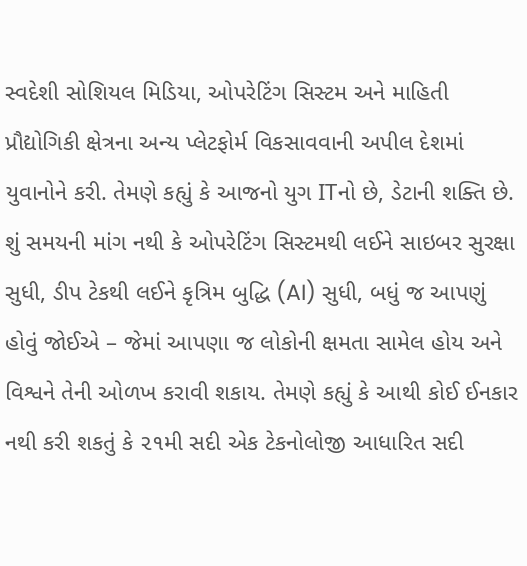સ્વદેશી સોશિયલ મિડિયા, ઓપરેટિંગ સિસ્ટમ અને માહિતી પ્રૌદ્યોગિકી ક્ષેત્રના અન્ય પ્લેટફોર્મ વિકસાવવાની અપીલ દેશમાં યુવાનોને કરી. તેમણે કહ્યું કે આજનો યુગ ITનો છે, ડેટાની શક્તિ છે. શું સમયની માંગ નથી કે ઓપરેટિંગ સિસ્ટમથી લઈને સાઇબર સુરક્ષા સુધી, ડીપ ટેકથી લઈને કૃત્રિમ બુદ્ધિ (AI) સુધી, બધું જ આપણું હોવું જોઈએ – જેમાં આપણા જ લોકોની ક્ષમતા સામેલ હોય અને વિશ્વને તેની ઓળખ કરાવી શકાય. તેમણે કહ્યું કે આથી કોઈ ઈનકાર નથી કરી શકતું કે ૨૧મી સદી એક ટેકનોલોજી આધારિત સદી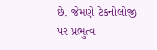છે. જેમણે ટેકનોલોજી પર પ્રભુત્વ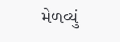મેળવ્યું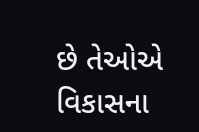છે તેઓએ વિકાસના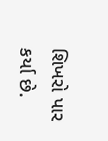શિખરો પાર કર્યા છે.